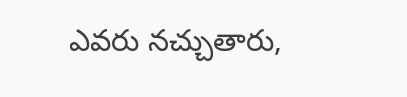ఎవరు నచ్చుతారు,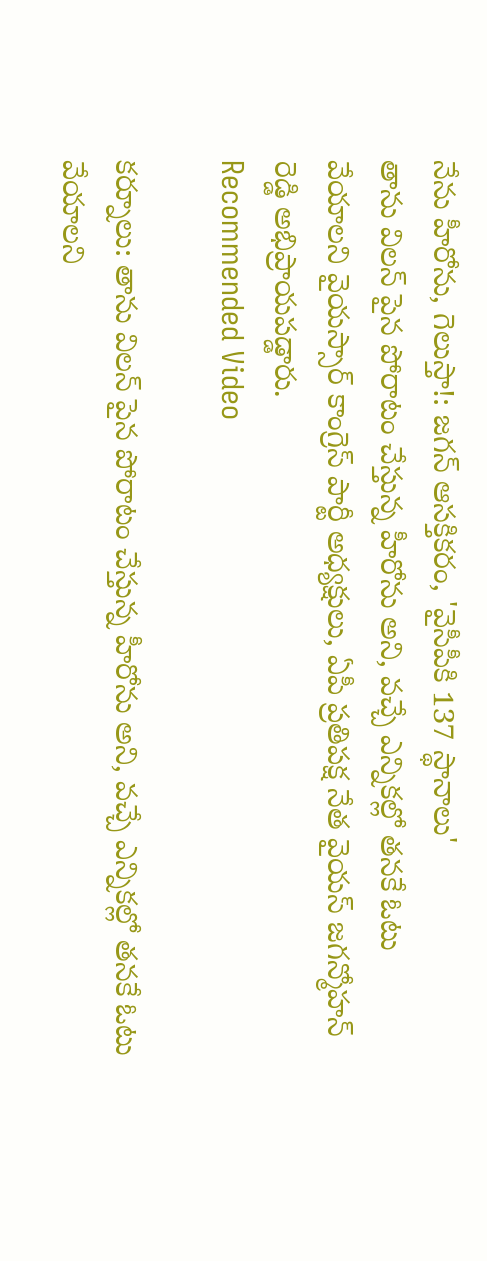నేను హీరోను, గెలుస్తా!: జగన్ ఆసక్తికరం, 'వైసీపీకి 137 స్థానాలు'
తాను విలన్ పైన పోరాటం చేస్తున్న హీరోను అని, వచ్చే ఎన్నికల్లో తనకే ఓటు వేయాలని వైయస్సార్ కాంగ్రెస్ పార్టీ అధ్యక్షులు, ఏపీ ప్రతిపక్ష నేత వైయస్ జగన్మోహన్ రెడ్డి అభిప్రాయపడ్డారు.
Recommended Video

కర్నూలు: తాను విలన్ పైన పోరాటం చేస్తున్న హీరోను అని, వచ్చే ఎన్నికల్లో తనకే ఓటు వేయాలని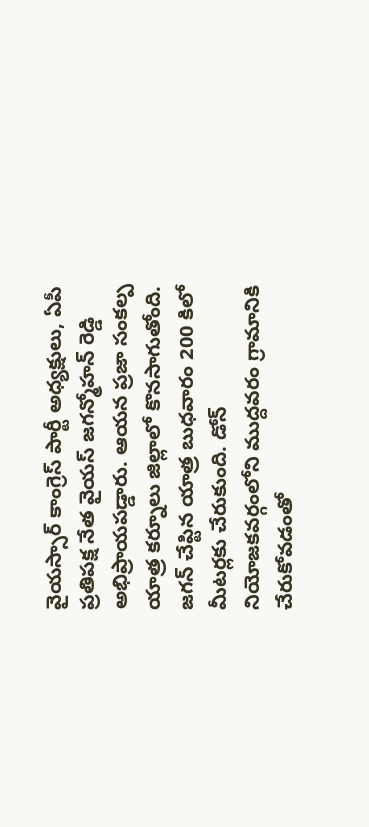వైయస్సార్ కాంగ్రెస్ పార్టీ అధ్యక్షులు, ఏపీ ప్రతిపక్ష నేత వైయస్ జగన్మోహన్ రెడ్డి అభిప్రాయపడ్డారు. ఆయన ప్రజా సంకల్ప యాత్ర కర్నూలు జిల్లాలో కొనసాగుతోంది.
జగన్ చేప్టిన యాత్ర బుధవారం 200 కిలో మీటర్లకు చేరుకుంది. డోన్ నియోజకవర్గంలోని ముద్దవరం గ్రామానికి చేరుకోవడంతో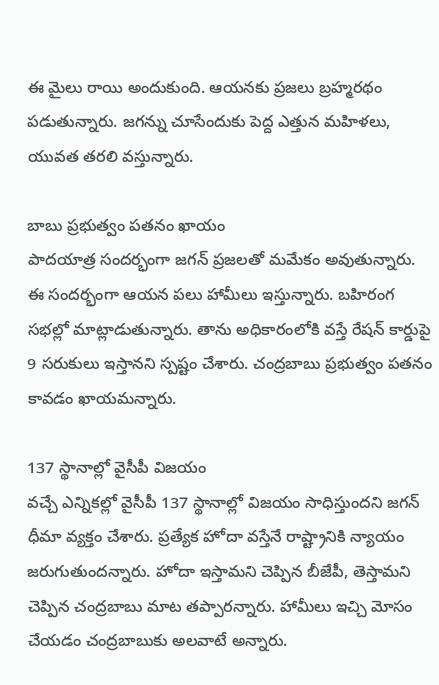ఈ మైలు రాయి అందుకుంది. ఆయనకు ప్రజలు బ్రహ్మరథం పడుతున్నారు. జగన్ను చూసేందుకు పెద్ద ఎత్తున మహిళలు, యువత తరలి వస్తున్నారు.

బాబు ప్రభుత్వం పతనం ఖాయం
పాదయాత్ర సందర్భంగా జగన్ ప్రజలతో మమేకం అవుతున్నారు. ఈ సందర్భంగా ఆయన పలు హామీలు ఇస్తున్నారు. బహిరంగ సభల్లో మాట్లాడుతున్నారు. తాను అధికారంలోకి వస్తే రేషన్ కార్డుపై 9 సరుకులు ఇస్తానని స్పష్టం చేశారు. చంద్రబాబు ప్రభుత్వం పతనం కావడం ఖాయమన్నారు.

137 స్థానాల్లో వైసీపీ విజయం
వచ్చే ఎన్నికల్లో వైసీపీ 137 స్థానాల్లో విజయం సాధిస్తుందని జగన్ ధీమా వ్యక్తం చేశారు. ప్రత్యేక హోదా వస్తేనే రాష్ట్రానికి న్యాయం జరుగుతుందన్నారు. హోదా ఇస్తామని చెప్పిన బీజేపీ, తెస్తామని చెప్పిన చంద్రబాబు మాట తప్పారన్నారు. హామీలు ఇచ్చి మోసం చేయడం చంద్రబాబుకు అలవాటే అన్నారు.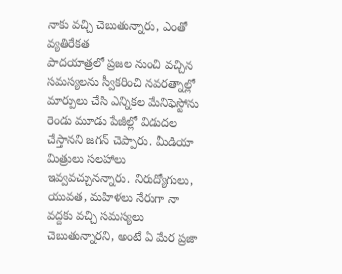నాకు వచ్చి చెబుతున్నారు, ఎంతో వ్యతిరేకత
పాదయాత్రలో ప్రజల నుంచి వచ్చిన సమస్యలను స్వీకరించి నవరత్నాల్లో మార్పులు చేసి ఎన్నికల మేనిఫెస్టోను రెండు మూడు పేజీల్లో విడుదల చేస్తానని జగన్ చెప్పారు. మీడియా మిత్రులు సలహాలు ఇవ్వవచ్చునన్నారు. నిరుద్యోగులు, యువత, మహిళలు నేరుగా నా వద్దకు వచ్చి సమస్యలు చెబుతున్నారని, అంటే ఏ మేర ప్రజా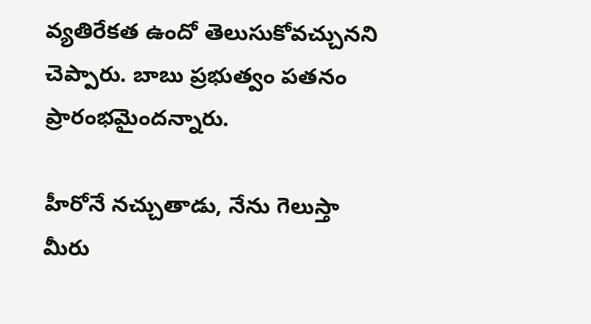వ్యతిరేకత ఉందో తెలుసుకోవచ్చునని చెప్పారు. బాబు ప్రభుత్వం పతనం ప్రారంభమైందన్నారు.

హీరోనే నచ్చుతాడు, నేను గెలుస్తా
మీరు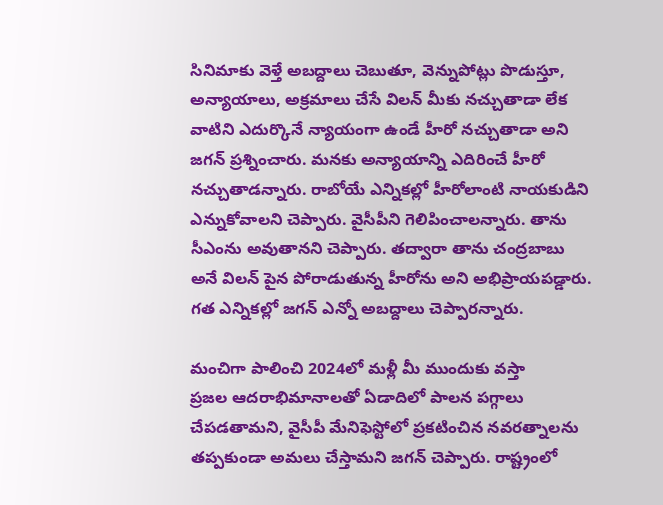సినిమాకు వెళ్తే అబద్దాలు చెబుతూ, వెన్నుపోట్లు పొడుస్తూ, అన్యాయాలు, అక్రమాలు చేసే విలన్ మీకు నచ్చుతాడా లేక వాటిని ఎదుర్కొనే న్యాయంగా ఉండే హీరో నచ్చుతాడా అని జగన్ ప్రశ్నించారు. మనకు అన్యాయాన్ని ఎదిరించే హీరో నచ్చుతాడన్నారు. రాబోయే ఎన్నికల్లో హీరోలాంటి నాయకుడిని ఎన్నుకోవాలని చెప్పారు. వైసీపీని గెలిపించాలన్నారు. తాను సీఎంను అవుతానని చెప్పారు. తద్వారా తాను చంద్రబాబు అనే విలన్ పైన పోరాడుతున్న హీరోను అని అభిప్రాయపడ్డారు. గత ఎన్నికల్లో జగన్ ఎన్నో అబద్దాలు చెప్పారన్నారు.

మంచిగా పాలించి 2024లో మళ్లీ మీ ముందుకు వస్తా
ప్రజల ఆదరాభిమానాలతో ఏడాదిలో పాలన పగ్గాలు చేపడతామని, వైసీపీ మేనిఫెస్టోలో ప్రకటించిన నవరత్నాలను తప్పకుండా అమలు చేస్తామని జగన్ చెప్పారు. రాష్ట్రంలో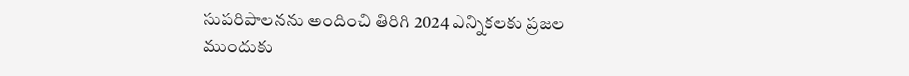సుపరిపాలనను అందించి తిరిగి 2024 ఎన్నికలకు ప్రజల ముందుకు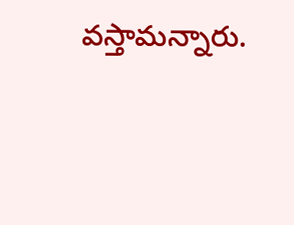వస్తామన్నారు.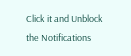Click it and Unblock the Notifications